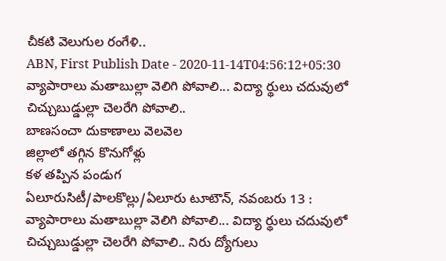చీకటి వెలుగుల రంగేళి..
ABN, First Publish Date - 2020-11-14T04:56:12+05:30
వ్యాపారాలు మతాబుల్లా వెలిగి పోవాలి... విద్యా ర్థులు చదువులో చిచ్చుబుడ్డుల్లా చెలరేగి పోవాలి..
బాణసంచా దుకాణాలు వెలవెల
జిల్లాలో తగ్గిన కొనుగోళ్లు
కళ తప్పిన పండుగ
ఏలూరుసిటీ/పాలకొల్లు/ఏలూరు టూటౌన్, నవంబరు 13 : వ్యాపారాలు మతాబుల్లా వెలిగి పోవాలి... విద్యా ర్థులు చదువులో చిచ్చుబుడ్డుల్లా చెలరేగి పోవాలి.. నిరు ద్యోగులు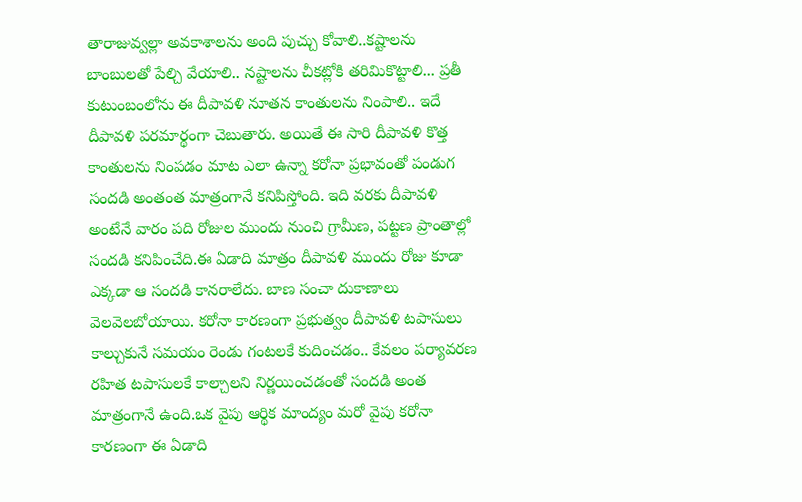తారాజువ్వల్లా అవకాశాలను అంది పుచ్చు కోవాలి..కష్టాలను బాంబులతో పేల్చి వేయాలి.. నష్టాలను చీకట్లోకి తరిమికొట్టాలి... ప్రతీ కుటుంబంలోను ఈ దీపావళి నూతన కాంతులను నింపాలి.. ఇదే దీపావళి పరమార్థంగా చెబుతారు. అయితే ఈ సారి దీపావళి కొత్త కాంతులను నింపడం మాట ఎలా ఉన్నా కరోనా ప్రభావంతో పండుగ సందడి అంతంత మాత్రంగానే కనిపిస్తోంది. ఇది వరకు దీపావళి అంటేనే వారం పది రోజుల ముందు నుంచి గ్రామీణ, పట్టణ ప్రాంతాల్లో సందడి కనిపించేది.ఈ ఏడాది మాత్రం దీపావళి ముందు రోజు కూడా ఎక్కడా ఆ సందడి కానరాలేదు. బాణ సంచా దుకాణాలు వెలవెలబోయాయి. కరోనా కారణంగా ప్రభుత్వం దీపావళి టపాసులు కాల్చుకునే సమయం రెండు గంటలకే కుదించడం.. కేవలం పర్యావరణ రహిత టపాసులకే కాల్చాలని నిర్ణయించడంతో సందడి అంత మాత్రంగానే ఉంది.ఒక వైపు ఆర్థిక మాంద్యం మరో వైపు కరోనా కారణంగా ఈ ఏడాది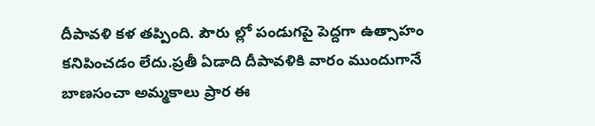దీపావళి కళ తప్పింది. పౌరు ల్లో పండుగపై పెద్దగా ఉత్సాహం కనిపించడం లేదు.ప్రతీ ఏడాది దీపావళికి వారం ముందుగానే బాణసంచా అమ్మకాలు ప్రార ఈ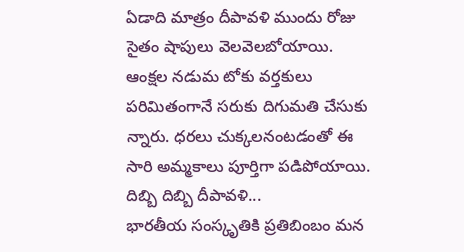ఏడాది మాత్రం దీపావళి ముందు రోజు సైతం షాపులు వెలవెలబోయాయి. ఆంక్షల నడుమ టోకు వర్తకులు పరిమితంగానే సరుకు దిగుమతి చేసుకు న్నారు. ధరలు చుక్కలనంటడంతో ఈ సారి అమ్మకాలు పూర్తిగా పడిపోయాయి.
దిబ్బి దిబ్బి దీపావళి...
భారతీయ సంస్కృతికి ప్రతిబింబం మన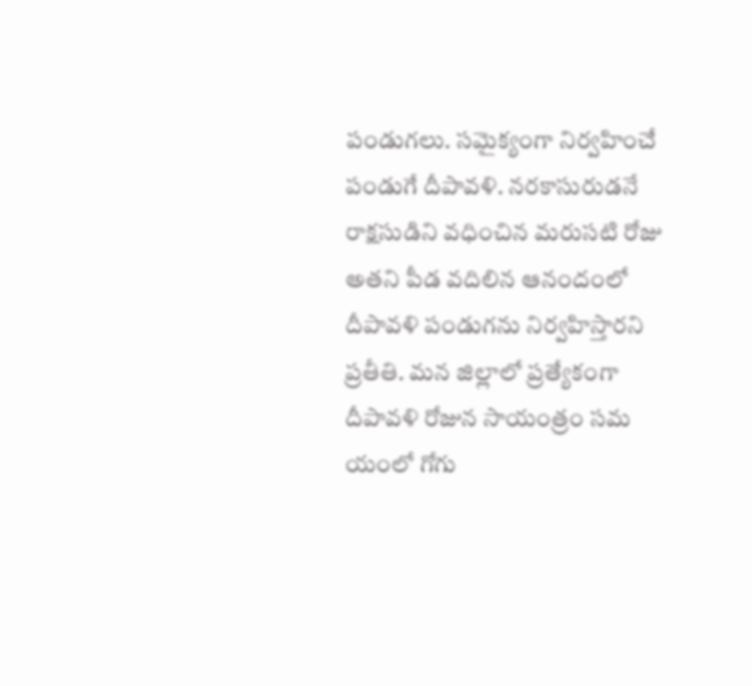పండుగలు. సమైక్యంగా నిర్వహించే పండుగే దీపావళి. నరకాసురుడనే రాక్షసుడిని వధించిన మరుసటి రోజు అతని పీడ వదిలిన ఆనందంలో దీపావళి పండుగను నిర్వహిస్తారని ప్రతీతి. మన జిల్లాలో ప్రత్యేకంగా దీపావళి రోజున సాయంత్రం సమ యంలో గోగు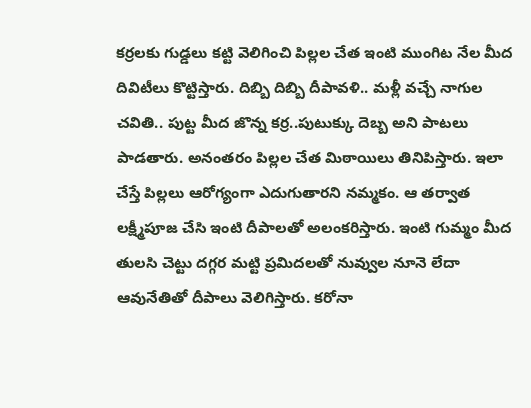కర్రలకు గుడ్డలు కట్టి వెలిగించి పిల్లల చేత ఇంటి ముంగిట నేల మీద దివిటీలు కొట్టిస్తారు. దిబ్బి దిబ్బి దీపావళి.. మళ్లీ వచ్చే నాగుల చవితి.. పుట్ట మీద జొన్న కర్ర..పుటుక్కు దెబ్బ అని పాటలు పాడతారు. అనంతరం పిల్లల చేత మిఠాయిలు తినిపిస్తారు. ఇలా చేస్తే పిల్లలు ఆరోగ్యంగా ఎదుగుతారని నమ్మకం. ఆ తర్వాత లక్ష్మీపూజ చేసి ఇంటి దీపాలతో అలంకరిస్తారు. ఇంటి గుమ్మం మీద తులసి చెట్టు దగ్గర మట్టి ప్రమిదలతో నువ్వుల నూనె లేదా ఆవునేతితో దీపాలు వెలిగిస్తారు. కరోనా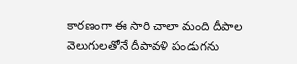కారణంగా ఈ సారి చాలా మంది దీపాల వెలుగులతోనే దీపావళి పండుగను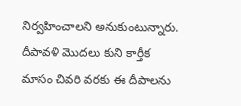నిర్వహించాలని అనుకుంటున్నారు. దీపావళి మొదలు కుని కార్తీక మాసం చివరి వరకు ఈ దీపాలను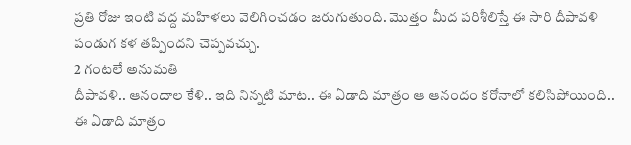ప్రతి రోజు ఇంటి వద్ద మహిళలు వెలిగించడం జరుగుతుంది. మొత్తం మీద పరిశీలిస్తే ఈ సారి దీపావళి పండుగ కళ తప్పిందని చెప్పవచ్చు.
2 గంటలే అనుమతి
దీపావళి.. ఆనందాల కేళి.. ఇది నిన్నటి మాట.. ఈ ఏడాది మాత్రం ఆ ఆనందం కరోనాలో కలిసిపోయింది.. ఈ ఏడాది మాత్రం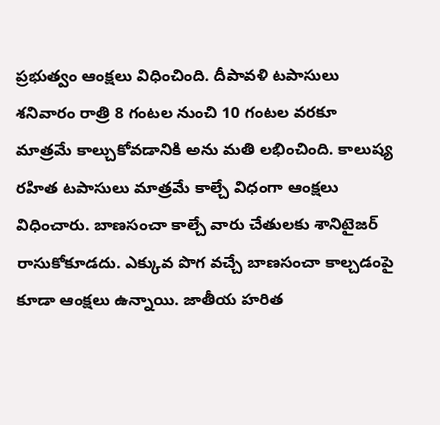ప్రభుత్వం ఆంక్షలు విధించింది. దీపావళి టపాసులు శనివారం రాత్రి 8 గంటల నుంచి 10 గంటల వరకూ మాత్రమే కాల్చుకోవడానికి అను మతి లభించింది. కాలుష్య రహిత టపాసులు మాత్రమే కాల్చే విధంగా ఆంక్షలు విధించారు. బాణసంచా కాల్చే వారు చేతులకు శానిటైజర్ రాసుకోకూడదు. ఎక్కువ పొగ వచ్చే బాణసంచా కాల్చడంపై కూడా ఆంక్షలు ఉన్నాయి. జాతీయ హరిత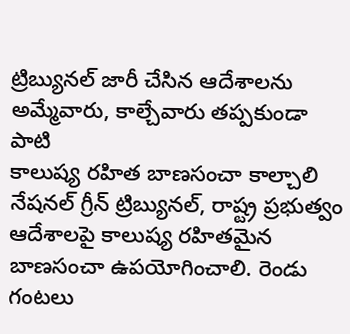ట్రిబ్యునల్ జారీ చేసిన ఆదేశాలను అమ్మేవారు, కాల్చేవారు తప్పకుండా పాటి
కాలుష్య రహిత బాణసంచా కాల్చాలి
నేషనల్ గ్రీన్ ట్రిబ్యునల్, రాష్ట్ర ప్రభుత్వం ఆదేశాలపై కాలుష్య రహితమైన బాణసంచా ఉపయోగించాలి. రెండు గంటలు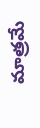మాత్రమే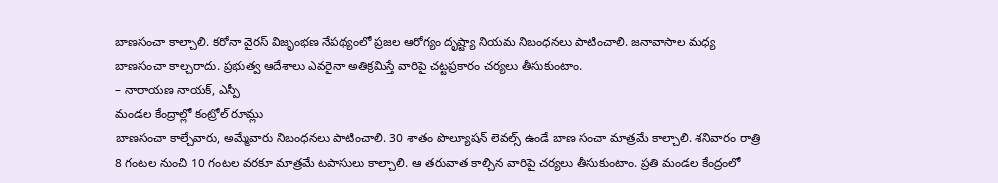బాణసంచా కాల్చాలి. కరోనా వైరస్ విజృంభణ నేపథ్యంలో ప్రజల ఆరోగ్యం దృష్ట్యా నియమ నిబంధనలు పాటించాలి. జనావాసాల మధ్య బాణసంచా కాల్చరాదు. ప్రభుత్వ ఆదేశాలు ఎవరైనా అతిక్రమిస్తే వారిపై చట్టప్రకారం చర్యలు తీసుకుంటాం.
– నారాయణ నాయక్, ఎస్పీ
మండల కేంద్రాల్లో కంట్రోల్ రూమ్లు
బాణసంచా కాల్చేవారు, అమ్మేవారు నిబంధనలు పాటించాలి. 30 శాతం పొల్యూషన్ లెవల్స్ ఉండే బాణ సంచా మాత్రమే కాల్చాలి. శనివారం రాత్రి 8 గంటల నుంచి 10 గంటల వరకూ మాత్రమే టపాసులు కాల్చాలి. ఆ తరువాత కాల్చిన వారిపై చర్యలు తీసుకుంటాం. ప్రతి మండల కేంద్రంలో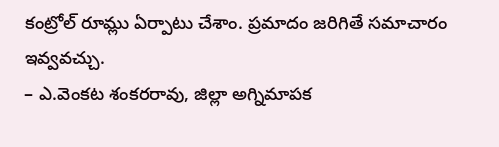కంట్రోల్ రూమ్లు ఏర్పాటు చేశాం. ప్రమాదం జరిగితే సమాచారం ఇవ్వవచ్చు.
– ఎ.వెంకట శంకరరావు, జిల్లా అగ్నిమాపక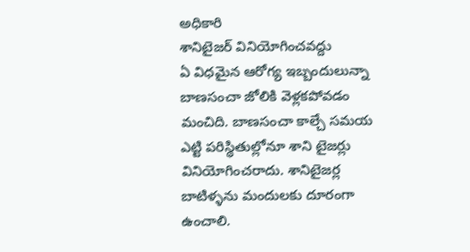అధికారి
శానిటైజర్ వినియోగించవద్దు
ఏ విధమైన ఆరోగ్య ఇబ్బందులున్నా బాణసంచా జోలికి వెళ్లకపోవడం మంచిది. బాణసంచా కాల్చే సమయ ఎట్టి పరిస్థితుల్లోనూ శాని టైజర్లు వినియోగించరాదు. శానిటైజర్ల బాటిళ్ళను మందులకు దూరంగా ఉంచాలి.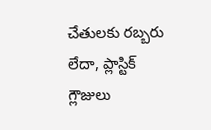చేతులకు రబ్బరు లేదా, ప్లాస్టిక్ గ్లౌజులు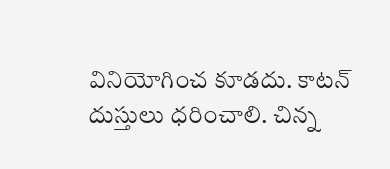వినియోగించ కూడదు. కాటన్ దుస్తులు ధరించాలి. చిన్న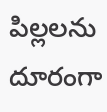పిల్లలను దూరంగా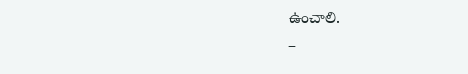ఉంచాలి.
–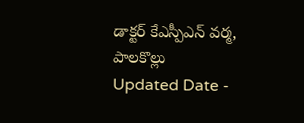డాక్టర్ కేఎస్పీఎన్ వర్మ, పాలకొల్లు
Updated Date -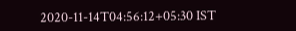2020-11-14T04:56:12+05:30 IST